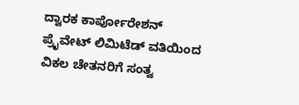ದ್ವಾರಕ ಕಾರ್ಪೋರೇಶನ್ ಪ್ರೈವೇಟ್ ಲಿಮಿಟೆಡ್ ವತಿಯಿಂದ ವಿಕಲ ಚೇತನರಿಗೆ ಸಂತ್ವ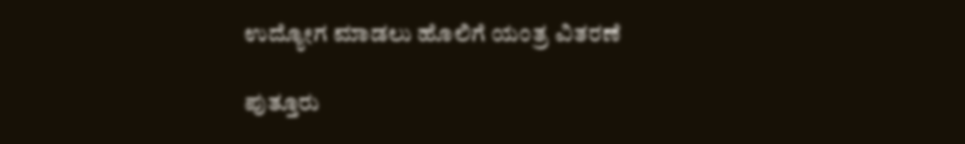ಉದ್ಯೋಗ ಮಾಡಲು ಹೊಲಿಗೆ ಯಂತ್ರ ವಿತರಣೆ

ಪುತ್ತೂರು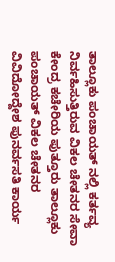ತಾಲ್ಲೂಕು ಪಂಚಾಯತ್ ನಲ್ಲಿ ಕರ್ತವ್ಯ ನಿರ್ವಹಿಸುತ್ತಿರುವ ವಿಕಲ ಚೇತನರ ಸೇವಾ ಕೇಂದ್ರ ಕಚೇರಿಯ ಪುತ್ತೂರು ತಾಲ್ಲೂಕು ಪಂಚಾಯತ್ ವಿಕಲ ಚೇತನರ ವಿವಿದೋದ್ದೇಶ ಪುನರ್ವಸತಿ ಕಾರ್ಯ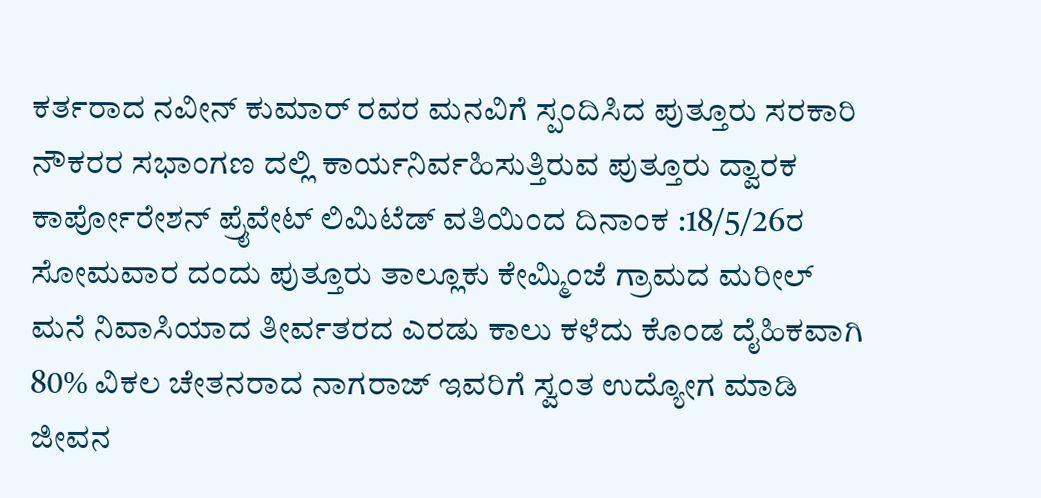ಕರ್ತರಾದ ನವೀನ್ ಕುಮಾರ್ ರವರ ಮನವಿಗೆ ಸ್ಪಂದಿಸಿದ ಪುತ್ತೂರು ಸರಕಾರಿ ನೌಕರರ ಸಭಾಂಗಣ ದಲ್ಲಿ ಕಾರ್ಯನಿರ್ವಹಿಸುತ್ತಿರುವ ಪುತ್ತೂರು ದ್ವಾರಕ ಕಾರ್ಪೋರೇಶನ್ ಪ್ರೈವೇಟ್ ಲಿಮಿಟೆಡ್ ವತಿಯಿಂದ ದಿನಾಂಕ :18/5/26ರ ಸೋಮವಾರ ದಂದು ಪುತ್ತೂರು ತಾಲ್ಲೂಕು ಕೇಮ್ಮಿಂಜೆ ಗ್ರಾಮದ ಮರೀಲ್ ಮನೆ ನಿವಾಸಿಯಾದ ತೀರ್ವತರದ ಎರಡು ಕಾಲು ಕಳೆದು ಕೊಂಡ ದೈಹಿಕವಾಗಿ 80% ವಿಕಲ ಚೇತನರಾದ ನಾಗರಾಜ್ ಇವರಿಗೆ ಸ್ವಂತ ಉದ್ಯೋಗ ಮಾಡಿ ಜೀವನ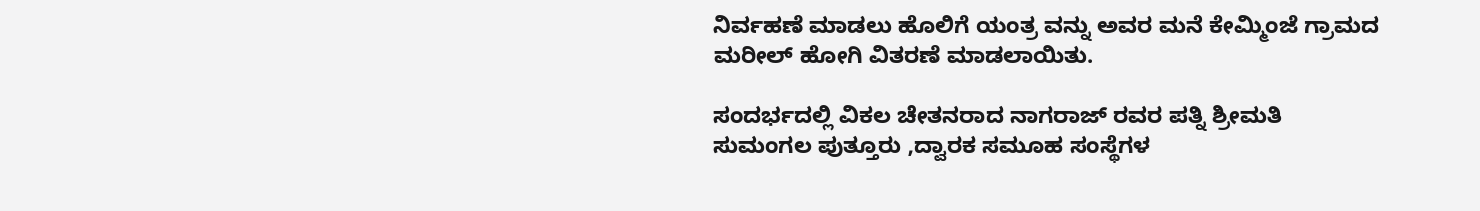ನಿರ್ವಹಣೆ ಮಾಡಲು ಹೊಲಿಗೆ ಯಂತ್ರ ವನ್ನು ಅವರ ಮನೆ ಕೇಮ್ಮಿಂಜೆ ಗ್ರಾಮದ ಮರೀಲ್ ಹೋಗಿ ವಿತರಣೆ ಮಾಡಲಾಯಿತು.

ಸಂದರ್ಭದಲ್ಲಿ ವಿಕಲ ಚೇತನರಾದ ನಾಗರಾಜ್ ರವರ ಪತ್ನಿ ಶ್ರೀಮತಿ ಸುಮಂಗಲ ಪುತ್ತೂರು ,ದ್ವಾರಕ ಸಮೂಹ ಸಂಸ್ಥೆಗಳ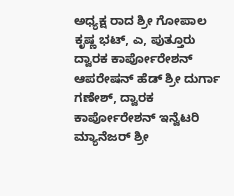ಅಧ್ಯಕ್ಷ ರಾದ ಶ್ರೀ ಗೋಪಾಲ ಕೃಷ್ಣ ಭಟ್, ಎ, ಪುತ್ತೂರು ದ್ವಾರಕ ಕಾರ್ಪೋರೇಶನ್ ಆಪರೇಷನ್ ಹೆಡ್ ಶ್ರೀ ದುರ್ಗಾ ಗಣೇಶ್, ದ್ವಾರಕ ಕಾರ್ಪೋರೇಶನ್ ಇನ್ವೆಟರಿ ಮ್ಯಾನೆಜರ್ ಶ್ರೀ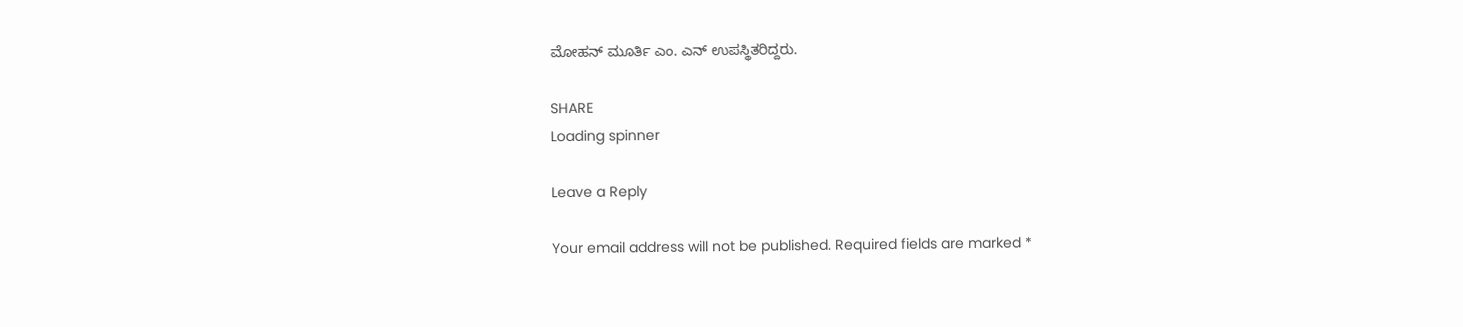ಮೋಹನ್ ಮೂರ್ತಿ ಎಂ. ಎನ್ ಉಪಸ್ಥಿತರಿದ್ದರು.

SHARE
Loading spinner

Leave a Reply

Your email address will not be published. Required fields are marked *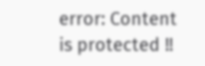error: Content is protected !!